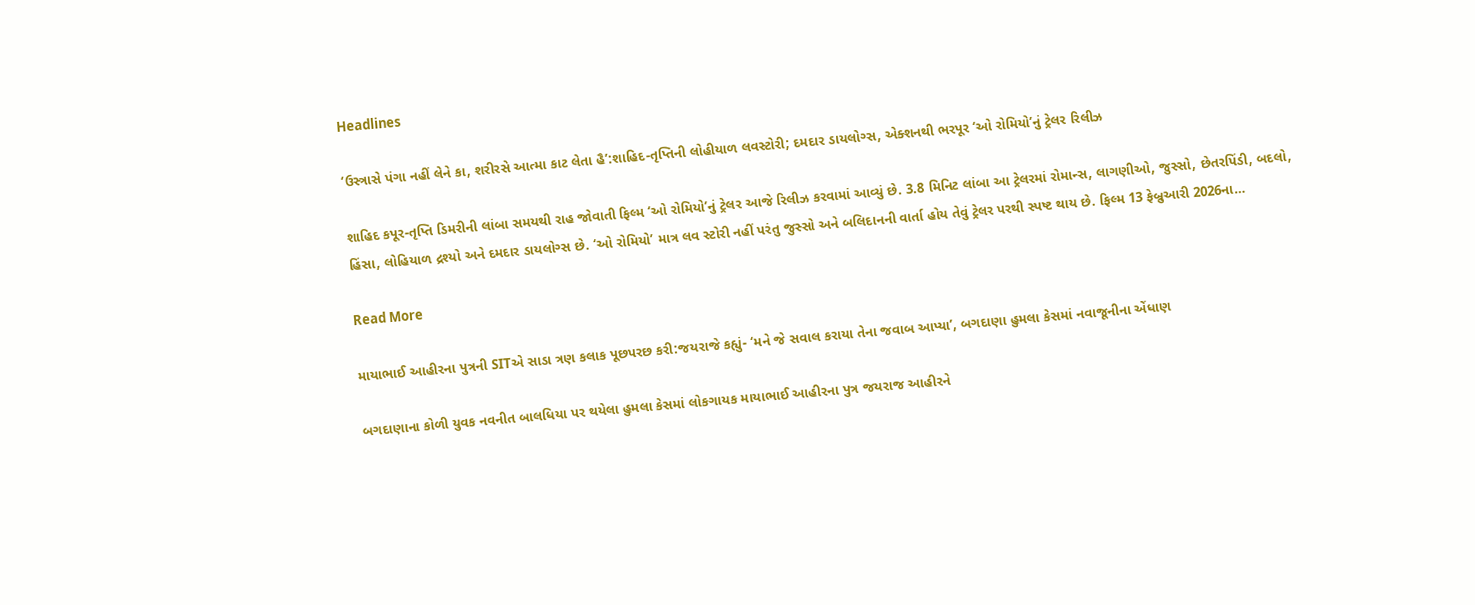Headlines

‘ઉસ્ત્રાસે પંગા નહીં લેને કા, શરીરસે આત્મા કાટ લેતા હૈ’:શાહિદ-તૃપ્તિની લોહીયાળ લવસ્ટોરી; દમદાર ડાયલોગ્સ, એક્શનથી ભરપૂર ‘ઓ રોમિયો’નું ટ્રેલર રિલીઝ

શાહિદ કપૂર-તૃપ્તિ ડિમરીની લાંબા સમયથી રાહ જોવાતી ફિલ્મ ‘ઓ રોમિયો’નું ટ્રેલર આજે રિલીઝ કરવામાં આવ્યું છે. 3.8 મિનિટ લાંબા આ ટ્રેલરમાં રોમાન્સ, લાગણીઓ, જુસ્સો, છેતરપિંડી, બદલો, હિંસા, લોહિયાળ દ્રશ્યો અને દમદાર ડાયલોગ્સ છે. ‘ઓ રોમિયો’ માત્ર લવ સ્ટોરી નહીં પરંતુ જુસ્સો અને બલિદાનની વાર્તા હોય તેવું ટ્રેલર પરથી સ્પષ્ટ થાય છે. ફિલ્મ 13 ફેબ્રુઆરી 2026ના…

Read More

માયાભાઈ આહીરના પુત્રની SITએ સાડા ત્રણ કલાક પૂછપરછ કરી:જયરાજે કહ્યું- ‘મને જે સવાલ કરાયા તેના જવાબ આપ્યા’, બગદાણા હુમલા કેસમાં નવાજૂનીના એંધાણ

બગદાણાના કોળી યુવક નવનીત બાલધિયા પર થયેલા હુમલા કેસમાં લોકગાયક માયાભાઈ આહીરના પુત્ર જયરાજ આહીરને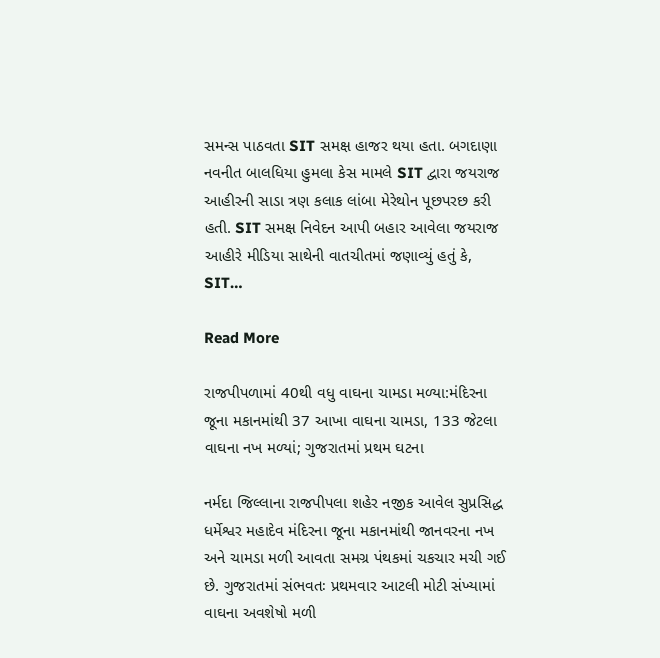સમન્સ પાઠવતા SIT સમક્ષ હાજર થયા હતા. બગદાણા નવનીત બાલધિયા હુમલા કેસ મામલે SIT દ્વારા જયરાજ આહીરની સાડા ત્રણ કલાક લાંબા મેરેથોન પૂછપરછ કરી હતી. SIT સમક્ષ નિવેદન આપી બહાર આવેલા જયરાજ આહીરે મીડિયા સાથેની વાતચીતમાં જણાવ્યું હતું કે, SIT…

Read More

રાજપીપળામાં 40થી વધુ વાઘના ચામડા મળ્યા:મંદિરના જૂના મકાનમાંથી 37 આખા વાઘના ચામડા, 133 જેટલા વાઘના નખ મળ્યાં; ગુજરાતમાં પ્રથમ ઘટના

નર્મદા જિલ્લાના રાજપીપલા શહેર નજીક આવેલ સુપ્રસિદ્ધ ધર્મેશ્વર મહાદેવ મંદિરના જૂના મકાનમાંથી જાનવરના નખ અને ચામડા મળી આવતા સમગ્ર પંથકમાં ચકચાર મચી ગઈ છે. ગુજરાતમાં સંભવતઃ પ્રથમવાર આટલી મોટી સંખ્યામાં વાઘના અવશેષો મળી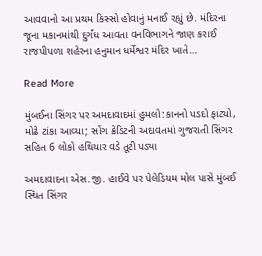આવવાનો આ પ્રથમ કિસ્સો હોવાનું મનાઈ રહ્યું છે. મંદિરના જૂના મકાનમાંથી દુર્ગંધ આવતા વનવિભાગને જાણ કરાઈ રાજપીપળા શહેરના હનુમાન ધર્મેશ્વર મંદિર ખાતે…

Read More

મુંબઈના સિંગર પર અમદાવાદમાં હુમલો:કાનનો પડદો ફાટ્યો, મોઢે ટાંકા આવ્યા; સોંગ ક્રેડિટની અદાવતમાં ગુજરાતી સિંગર સહિત 6 લોકો હથિયાર વડે તૂટી પડ્યા

અમદાવાદના એસ.જી. હાઈવે પર પેલેડિયમ મોલ પાસે મુંબઈ સ્થિત સિંગર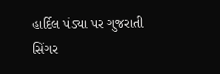હાર્દિલ પંડ્યા પર ગુજરાતી સિંગર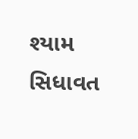શ્યામ સિધાવત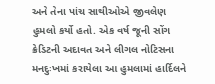અને તેના પાંચ સાથીઓએ જીવલેણ હુમલો કર્યો હતો. એક વર્ષ જૂની સોંગ ક્રેડિટની અદાવત અને લીગલ નોટિસના મનદુઃખમાં કરાયેલા આ હુમલામાં હાર્દિલને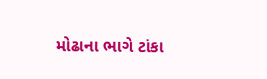મોઢાના ભાગે ટાંકા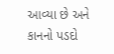આવ્યા છે અને કાનનો પડદો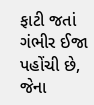ફાટી જતાં ગંભીર ઈજા પહોંચી છે, જેના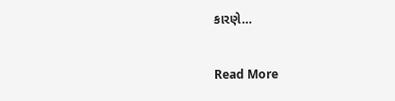કારણે…

Read More